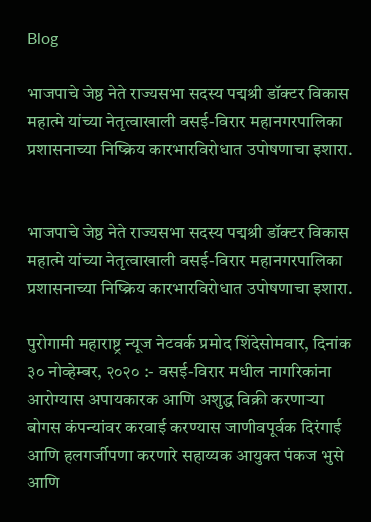Blog

भाजपाचे जेष्ठ नेते राज्यसभा सदस्य पद्मश्री डॉक्टर विकास महात्मे यांच्या नेतृत्वाखाली वसई-विरार महानगरपालिका प्रशासनाच्या निष्क्रिय कारभारविरोधात उपोषणाचा इशारा.


भाजपाचे जेष्ठ नेते राज्यसभा सदस्य पद्मश्री डॉक्टर विकास महात्मे यांच्या नेतृत्वाखाली वसई-विरार महानगरपालिका प्रशासनाच्या निष्क्रिय कारभारविरोधात उपोषणाचा इशारा.

पुरोगामी महाराष्ट्र न्यूज नेटवर्क प्रमोद शिंदेसोमवार, दिनांक ३० नोव्हेम्बर, २०२० :- वसई-विरार मधील नागरिकांना आरोग्यास अपायकारक आणि अशुद्ध विक्री करणाऱ्या बोगस कंपन्यांवर करवाई करण्यास जाणीवपूर्वक दिरंगाई आणि हलगर्जीपणा करणारे सहाय्यक आयुक्त पंकज भुसे आणि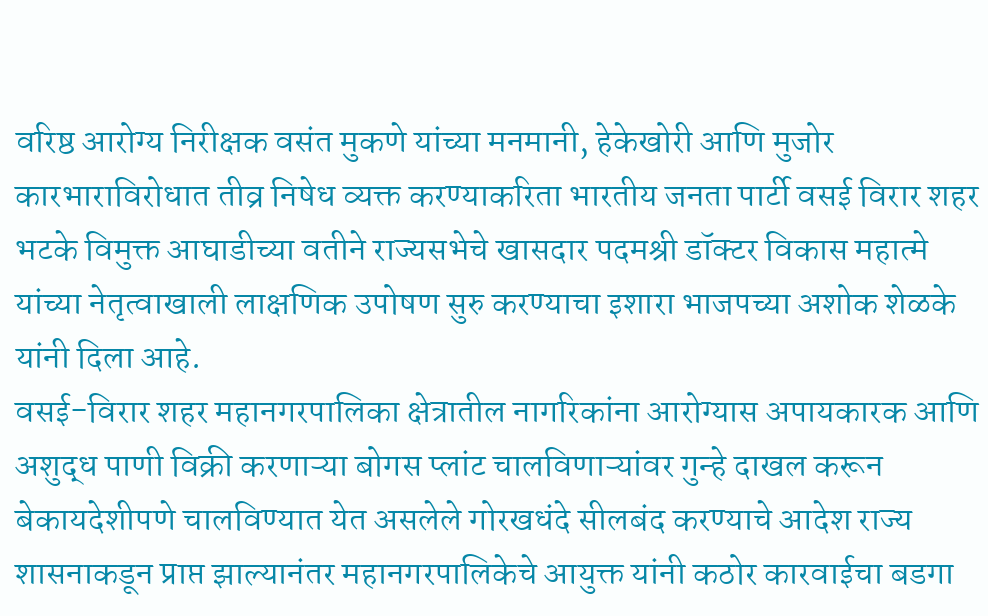वरिष्ठ आरोग्य निरीक्षक वसंत मुकणे यांच्या मनमानी, हेकेखोरी आणि मुजोर कारभाराविरोधात तीव्र निषेध व्यक्त करण्याकरिता भारतीय जनता पार्टी वसई विरार शहर भटके विमुक्त आघाडीच्या वतीने राज्यसभेचे खासदार पदमश्री डॉक्टर विकास महात्मे यांच्या नेतृत्वाखाली लाक्षणिक उपोषण सुरु करण्याचा इशारा भाजपच्या अशोक शेळके यांनी दिला आहे.
वसई-विरार शहर महानगरपालिका क्षेत्रातील नागरिकांना आरोग्यास अपायकारक आणि अशुद्ध पाणी विक्री करणाऱ्या बोगस प्लांट चालविणाऱ्यांवर गुन्हे दाखल करून बेकायदेशीपणे चालविण्यात येत असलेले गोरखधंदे सीलबंद करण्याचे आदेश राज्य शासनाकडून प्राप्त झाल्यानंतर महानगरपालिकेचे आयुक्त यांनी कठोर कारवाईचा बडगा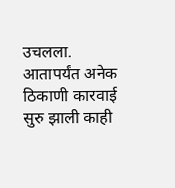उचलला. आतापर्यंत अनेक ठिकाणी कारवाई सुरु झाली काही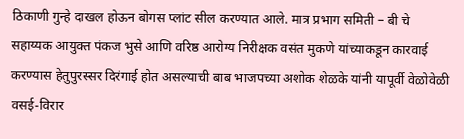ठिकाणी गुन्हे दाखल होऊन बोगस प्लांट सील करण्यात आले. मात्र प्रभाग समिती – बी चे सहाय्यक आयुक्त पंकज भुसे आणि वरिष्ठ आरोग्य निरीक्षक वसंत मुकणे यांच्याकडून कारवाई करण्यास हेतुपुरस्सर दिरंगाई होत असल्याची बाब भाजपच्या अशोक शेळके यांनी यापूर्वी वेळोवेळी वसई-विरार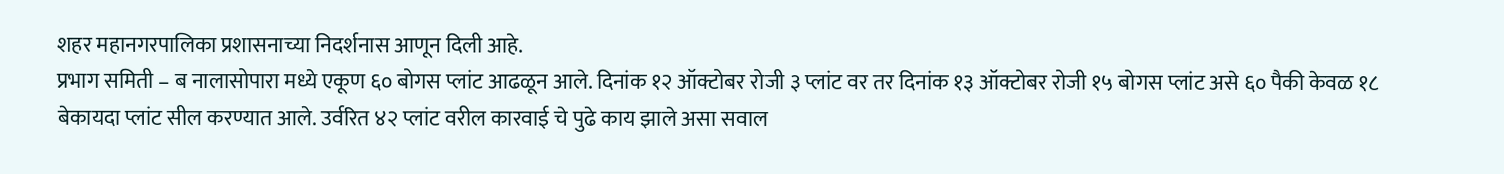शहर महानगरपालिका प्रशासनाच्या निदर्शनास आणून दिली आहे.
प्रभाग समिती – ब नालासोपारा मध्ये एकूण ६० बोगस प्लांट आढळून आले. दिनांक १२ ऑक्टोबर रोजी ३ प्लांट वर तर दिनांक १३ ऑक्टोबर रोजी १५ बोगस प्लांट असे ६० पैकी केवळ १८ बेकायदा प्लांट सील करण्यात आले. उर्वरित ४२ प्लांट वरील कारवाई चे पुढे काय झाले असा सवाल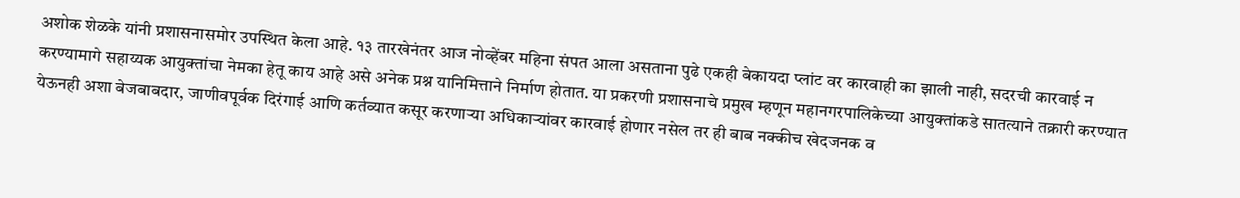अशोक शेळके यांनी प्रशासनासमोर उपस्थित केला आहे. १३ तारखेनंतर आज नोव्हेंबर महिना संपत आला असताना पुढे एकही बेकायदा प्लांट वर कारवाही का झाली नाही, सदरची कारवाई न करण्यामागे सहाय्यक आयुक्तांचा नेमका हेतू काय आहे असे अनेक प्रश्न यानिमित्ताने निर्माण होतात. या प्रकरणी प्रशासनाचे प्रमुख म्हणून महानगरपालिकेच्या आयुक्तांकडे सातत्याने तक्रारी करण्यात येऊनही अशा बेजबाबदार, जाणीवपूर्वक दिरंगाई आणि कर्तव्यात कसूर करणाऱ्या अधिकाऱ्यांवर कारवाई होणार नसेल तर ही बाब नक्कीच खेदजनक व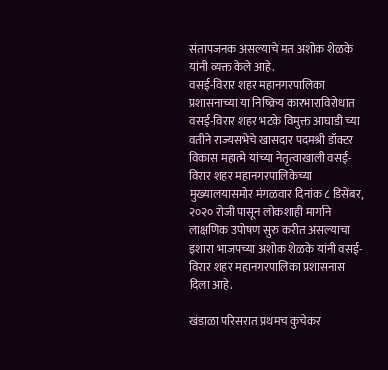संतापजनक असल्याचे मत अशोक शेळके यांनी व्यक्त केले आहे.
वसई-विरार शहर महानगरपालिका प्रशासनाच्या या निष्क्रिय कारभाराविरोधात वसई-विरार शहर भटके विमुक्त आघाडी च्या वतीने राज्यसभेचे खासदार पदमश्री डॉक्टर विकास महात्मे यांच्या नेतृत्वाखाली वसई-विरार शहर महानगरपालिकेच्या मुख्यालयासमोर मंगळवार दिनांक ८ डिसेंबर, २०२० रोजी पासून लोकशाही मार्गाने लाक्षणिक उपोषण सुरु करीत असल्याचा इशारा भाजपच्या अशोक शेळके यांनी वसई-विरार शहर महानगरपालिका प्रशासनास दिला आहे.

खंडाळा परिसरात प्रथमच कुचेकर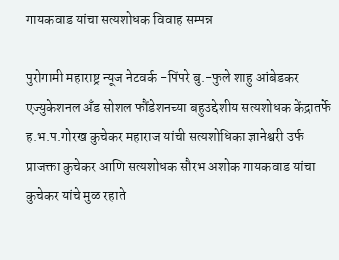गायकवाड यांचा सत्यशोधक विवाह सम्पन्न

पुरोगामी महाराष्ट्र न्यूज नेटवर्क -पिंपरे बु.-फुले शाहु आंबेडकर एज्युकेशनल अँड सोशल फौंडेशनच्या बहुउद्देशीय सत्यशोधक केंद्रातर्फे ह.भ.प.गोरख कुचेकर महाराज यांची सत्यशोधिका ज्ञानेश्वरी उर्फ प्राजक्ता कुचेकर आणि सत्यशोधक सौरभ अशोक गायकवाड यांचा कुचेकर यांचे मुळ रहाते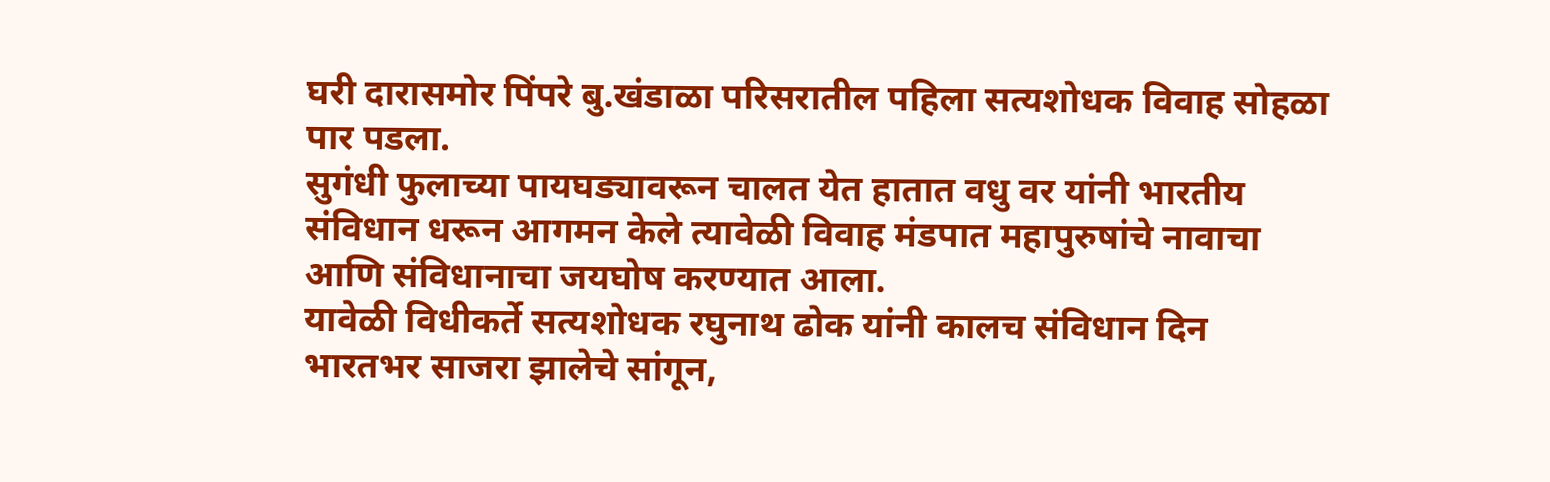घरी दारासमोर पिंपरे बु.खंडाळा परिसरातील पहिला सत्यशोधक विवाह सोहळा पार पडला.
सुगंधी फुलाच्या पायघड्यावरून चालत येत हातात वधु वर यांनी भारतीय संविधान धरून आगमन केले त्यावेळी विवाह मंडपात महापुरुषांचे नावाचा आणि संविधानाचा जयघोष करण्यात आला.
यावेळी विधीकर्ते सत्यशोधक रघुनाथ ढोक यांनी कालच संविधान दिन भारतभर साजरा झालेचे सांगून,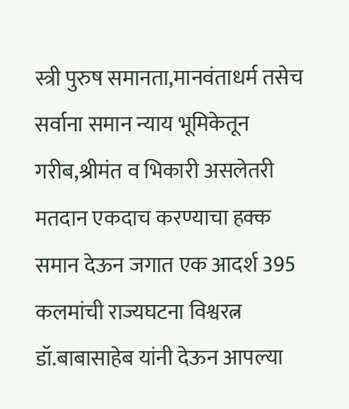स्त्री पुरुष समानता,मानवंताधर्म तसेच सर्वाना समान न्याय भूमिकेतून गरीब,श्रीमंत व भिकारी असलेतरी मतदान एकदाच करण्याचा हक्क समान देऊन जगात एक आदर्श 395 कलमांची राज्यघटना विश्वरत्न डॉ.बाबासाहेब यांनी देऊन आपल्या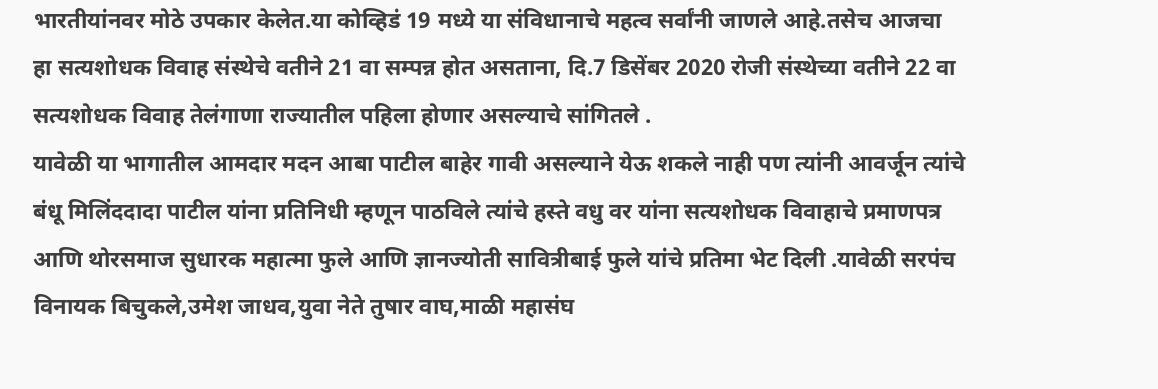भारतीयांनवर मोठे उपकार केलेत.या कोव्हिडं 19 मध्ये या संविधानाचे महत्व सर्वांनी जाणले आहे.तसेच आजचा हा सत्यशोधक विवाह संस्थेचे वतीने 21 वा सम्पन्न होत असताना, दि.7 डिसेंबर 2020 रोजी संस्थेच्या वतीने 22 वा सत्यशोधक विवाह तेलंगाणा राज्यातील पहिला होणार असल्याचे सांगितले .
यावेळी या भागातील आमदार मदन आबा पाटील बाहेर गावी असल्याने येऊ शकले नाही पण त्यांनी आवर्जून त्यांचे बंधू मिलिंददादा पाटील यांना प्रतिनिधी म्हणून पाठविले त्यांचे हस्ते वधु वर यांना सत्यशोधक विवाहाचे प्रमाणपत्र आणि थोरसमाज सुधारक महात्मा फुले आणि ज्ञानज्योती सावित्रीबाई फुले यांचे प्रतिमा भेट दिली .यावेळी सरपंच विनायक बिचुकले,उमेश जाधव,युवा नेते तुषार वाघ,माळी महासंघ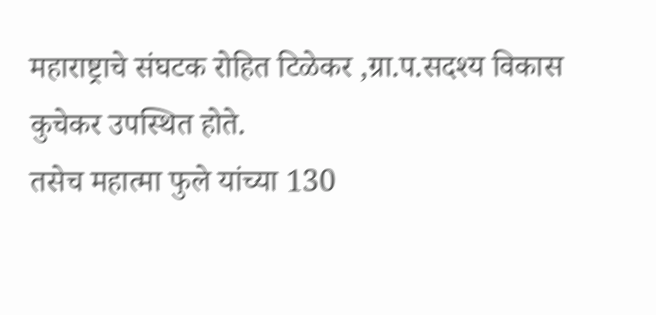महाराष्ट्राचे संघटक रोहित टिळेकर ,ग्रा.प.सदश्य विकास कुचेकर उपस्थित होते.
तसेच महात्मा फुले यांच्या 130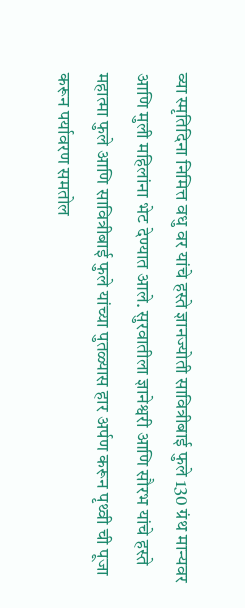व्या स्मृतिदिना निमित्त वधु वर यांचे हस्ते ज्ञानज्योती सावित्रीबाई फुले 130 ग्रंथ मान्यवर आणि मुली महिलांना भेट देण्यात आले. सुरवातीला ज्ञानेश्वरी आणि सौरभ यांचे हस्ते महात्मा फुले आणि सावित्रीबाई फुले यांच्या पुतळ्यास हार अर्पण करून पृथ्वी ची पूजा करून पर्यावरण समतोल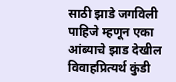साठी झाडे जगविली पाहिजे म्हणून एका आंब्याचे झाड देखील विवाहप्रित्यर्थ कुंडी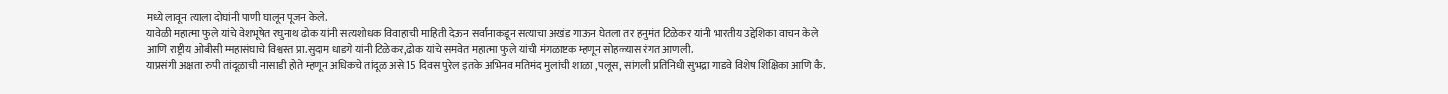मध्ये लावून त्याला दोघांनी पाणी घालून पूजन केले.
यावेळी महात्मा फुले यांचे वेशभूषेत रघुनाथ ढोक यांनी सत्यशोधक विवाहाची माहिती देऊन सर्वांनाकडून सत्याचा अखंड गाऊन घेतला तर हनुमंत टिळेकर यांनी भारतीय उद्देशिका वाचन केले आणि राष्ट्रीय ओबीसी म्महासंघाचे विश्वस्त प्रा.सुदाम धाडगे यांनी टिळेकर,ढोक यांचे समवेत महात्मा फुले यांची मंगळाष्टक म्हणून सोहळ्यास रंगत आणली.
याप्रसंगी अक्षता रुपी तांदूळाची नासाडी होते म्हणून अधिकचे तांदूळ असे 15 दिवस पुरेल इतके अभिनव मतिमंद मुलांची शाळा ,पलूस, सांगली प्रतिनिधी सुभद्रा गाडवे विशेष शिक्षिका आणि कै.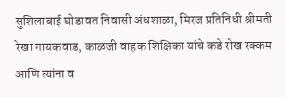सुशिलाबाई घोडावत निवासी अंधशाळा, मिरज प्रतिनिधी श्रीमती रेखा गायकवाड, काळजी वाहक शिक्षिका यांचे कडे रोख रक्कम आणि त्यांना व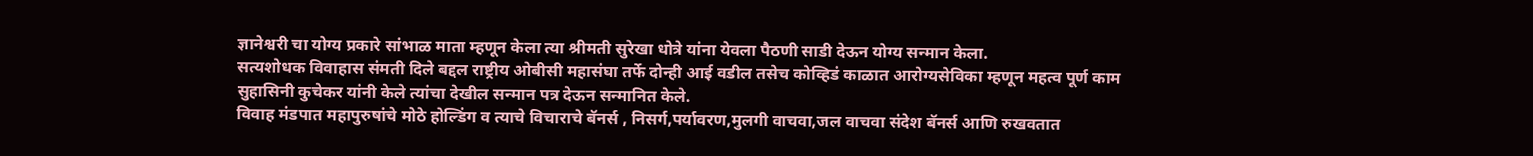ज्ञानेश्वरी चा योग्य प्रकारे सांभाळ माता म्हणून केला त्या श्रीमती सुरेखा धोत्रे यांना येवला पैठणी साडी देऊन योग्य सन्मान केला.
सत्यशोधक विवाहास संमती दिले बद्दल राष्ट्रीय ओबीसी महासंघा तर्फे दोन्ही आई वडील तसेच कोव्हिडं काळात आरोग्यसेविका म्हणून महत्व पूर्ण काम सुहासिनी कुचेकर यांनी केले त्यांचा देखील सन्मान पत्र देऊन सन्मानित केले.
विवाह मंडपात महापुरुषांचे मोठे होल्डिंग व त्याचे विचाराचे बॅनर्स , निसर्ग,पर्यावरण,मुलगी वाचवा,जल वाचवा संदेश बॅनर्स आणि रुखवतात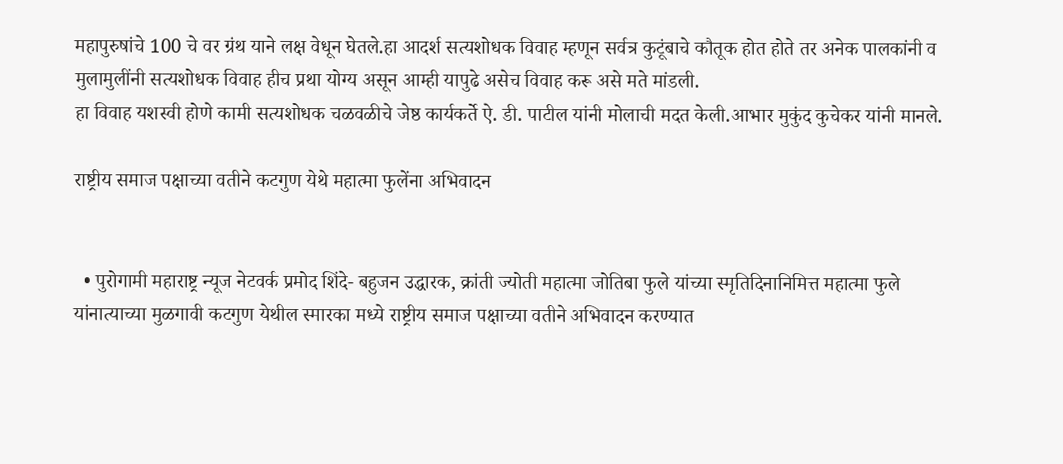महापुरुषांचे 100 चे वर ग्रंथ याने लक्ष वेधून घेतले.हा आदर्श सत्यशोधक विवाह म्हणून सर्वत्र कुटूंबाचे कौतूक होत होते तर अनेक पालकांनी व मुलामुलींनी सत्यशोधक विवाह हीच प्रथा योग्य असून आम्ही यापुढे असेच विवाह करू असे मते मांडली.
हा विवाह यशस्वी होणे कामी सत्यशोधक चळवळीचे जेष्ठ कार्यकर्ते ऐ. डी. पाटील यांनी मोलाची मदत केली.आभार मुकुंद कुचेकर यांनी मानले.

राष्ट्रीय समाज पक्षाच्या वतीने कटगुण येथे महात्मा फुलेंना अभिवादन


  • पुरोगामी महाराष्ट्र न्यूज नेटवर्क प्रमोद शिंदे- बहुजन उद्धारक, क्रांती ज्योती महात्मा जोतिबा फुले यांच्या स्मृतिदिनानिमित्त महात्मा फुले यांनात्याच्या मुळगावी कटगुण येथील स्मारका मध्ये राष्ट्रीय समाज पक्षाच्या वतीने अभिवादन करण्यात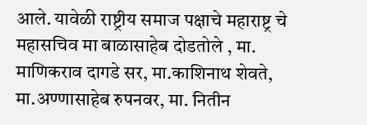आले. यावेळी राष्ट्रीय समाज पक्षाचे महाराष्ट्र चे महासचिव मा बाळासाहेब दोडतोले , मा. माणिकराव दागडे सर, मा.काशिनाथ शेवते, मा.अण्णासाहेब रुपनवर, मा. नितीन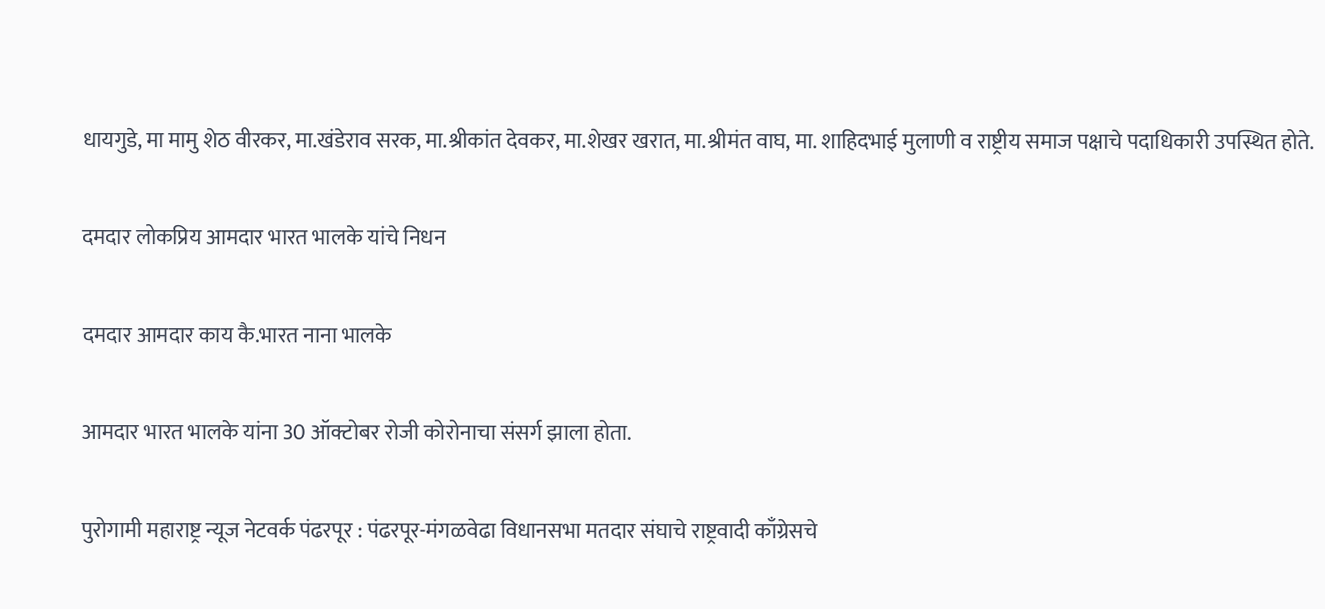धायगुडे, मा मामु शेठ वीरकर, मा.खंडेराव सरक, मा.श्रीकांत देवकर, मा.शेखर खरात, मा.श्रीमंत वाघ, मा. शाहिदभाई मुलाणी व राष्ट्रीय समाज पक्षाचे पदाधिकारी उपस्थित होते.

दमदार लोकप्रिय आमदार भारत भालके यांचे निधन

दमदार आमदार काय कै.भारत नाना भालके

आमदार भारत भालके यांना 30 ऑक्टोबर रोजी कोरोनाचा संसर्ग झाला होता.

पुरोगामी महाराष्ट्र न्यूज नेटवर्क पंढरपूर : पंढरपूर-मंगळवेढा विधानसभा मतदार संघाचे राष्ट्रवादी काँग्रेसचे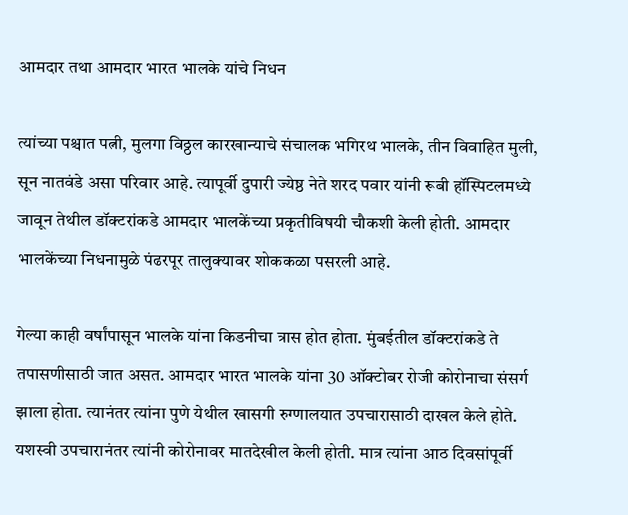आमदार तथा आमदार भारत भालके यांचे निधन

त्यांच्या पश्चात पत्नी, मुलगा विठ्ठल कारखान्याचे संचालक भगिरथ भालके, तीन विवाहित मुली, सून नातवंडे असा परिवार आहे. त्यापूर्वी दुपारी ज्येष्ठ नेते शरद पवार यांनी रूबी हॉस्पिटलमध्ये जावून तेथील डॉक्टरांकडे आमदार भालकेंच्या प्रकृतीविषयी चौकशी केली होती. आमदार भालकेंच्या निधनामुळे पंढरपूर तालुक्यावर शोककळा पसरली आहे.

गेल्या काही वर्षांपासून भालके यांना किडनीचा त्रास होत होता. मुंबईतील डॉक्टरांकडे ते तपासणीसाठी जात असत. आमदार भारत भालके यांना 30 ऑक्टोबर रोजी कोरोनाचा संसर्ग झाला होता. त्यानंतर त्यांना पुणे येथील खासगी रुग्णालयात उपचारासाठी दाखल केले होते. यशस्वी उपचारानंतर त्यांनी कोरोनावर मातदेखील केली होती. मात्र त्यांना आठ दिवसांपूर्वी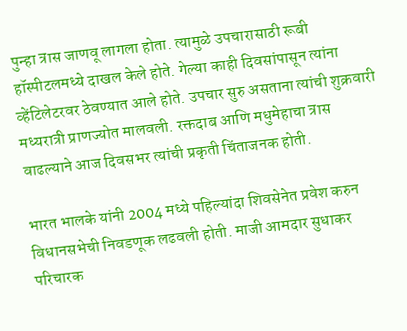पुन्हा त्रास जाणवू लागला होता. त्यामुळे उपचारासाठी रूबी हॉस्पीटलमध्ये दाखल केले होते. गेल्या काही दिवसांपासून त्यांना व्हेंटिलेटरवर ठेवण्यात आले होते. उपचार सुरु असताना त्यांची शुक्रवारी मध्यरात्री प्राणज्योत मालवली. रक्तदाब आणि मधुमेहाचा त्रास वाढल्याने आज दिवसभर त्यांची प्रकृती चिंताजनक होती.

भारत भालके यांनी 2004 मध्ये पहिल्यांदा शिवसेनेत प्रवेश करुन विधानसभेची निवडणूक लढवली होती. माजी आमदार सुधाकर परिचारक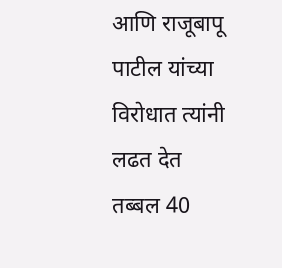आणि राजूबापू पाटील यांच्या विरोधात त्यांनी लढत देत तब्बल 40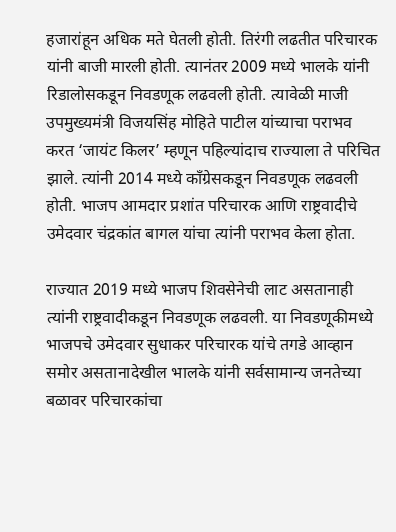हजारांहून अधिक मते घेतली होती. तिरंगी लढतीत परिचारक यांनी बाजी मारली होती. त्यानंतर 2009 मध्ये भालके यांनी रिडालोसकडून निवडणूक लढवली होती. त्यावेळी माजी उपमुख्यमंत्री विजयसिंह मोहिते पाटील यांच्याचा पराभव करत ‘जायंट किलर’ म्हणून पहिल्यांदाच राज्याला ते परिचित झाले. त्यांनी 2014 मध्ये काँग्रेसकडून निवडणूक लढवली होती. भाजप आमदार प्रशांत परिचारक आणि राष्ट्रवादीचे उमेदवार चंद्रकांत बागल यांचा त्यांनी पराभव केला होता.

राज्यात 2019 मध्ये भाजप शिवसेनेची लाट असतानाही त्यांनी राष्ट्रवादीकडून निवडणूक लढवली. या निवडणूकीमध्ये भाजपचे उमेदवार सुधाकर परिचारक यांचे तगडे आव्हान समोर असतानादेखील भालके यांनी सर्वसामान्य जनतेच्या बळावर परिचारकांचा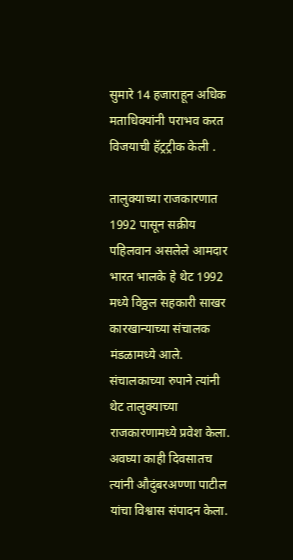सुमारे 14 हजाराहून अधिक मताधिक्यांनी पराभव करत विजयाची हॅट्रट्रीक केली .

तालुक्याच्या राजकारणात 1992 पासून सक्रीय
पहिलवान असलेले आमदार भारत भालके हे थेट 1992 मध्ये विठ्ठल सहकारी साखर कारखान्याच्या संचालक मंडळामध्ये आले. संचालकाच्या रुपाने त्यांनी थेट तालुक्याच्या राजकारणामध्ये प्रवेश केला. अवघ्या काही दिवसातच त्यांनी औदुंबरअण्णा पाटील यांचा विश्वास संपादन केला.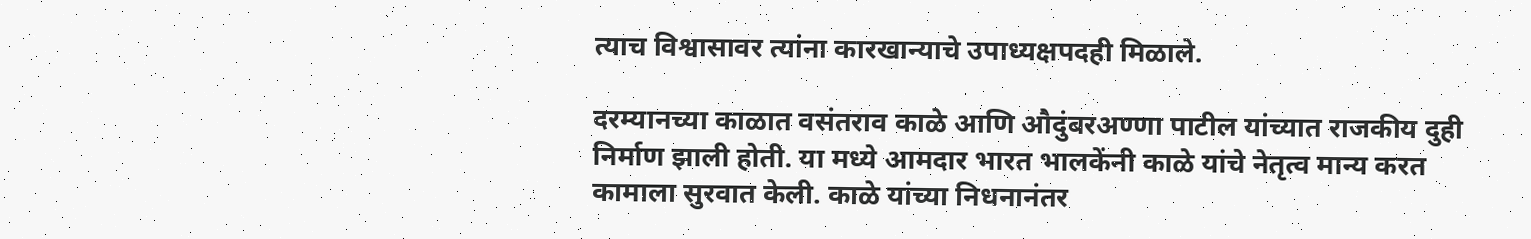त्याच विश्वासावर त्यांना कारखान्याचे उपाध्यक्षपदही मिळाले.

दरम्यानच्या काळात वसंतराव काळे आणि औदुंबरअण्णा पाटील यांच्यात राजकीय दुही निर्माण झाली होती. या मध्ये आमदार भारत भालकेंनी काळे यांचे नेतृत्व मान्य करत कामाला सुरवात केली. काळे यांच्या निधनानंतर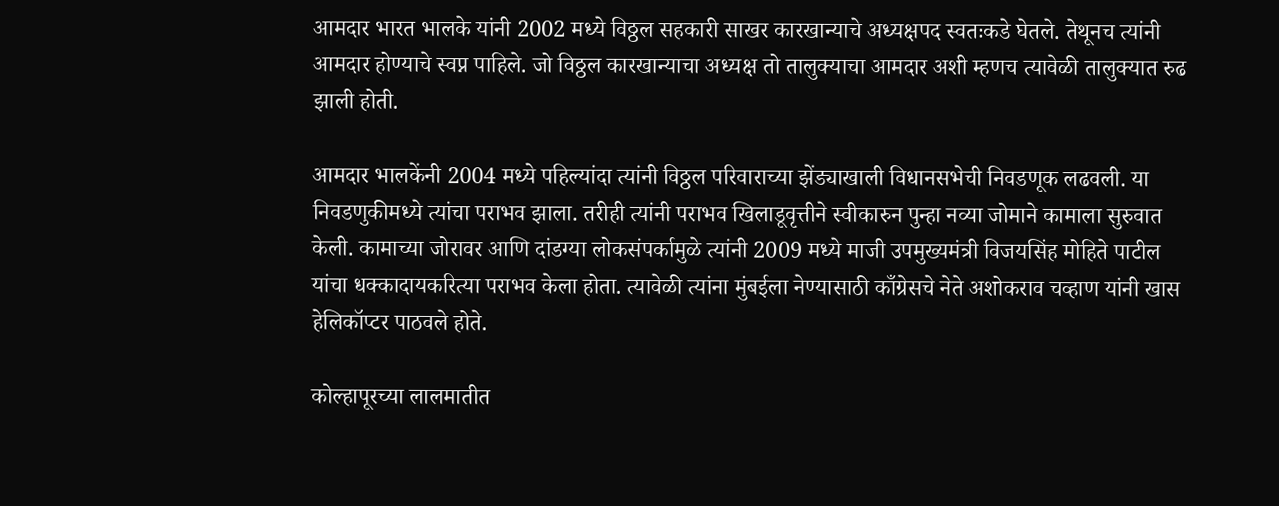आमदार भारत भालके यांनी 2002 मध्ये विठ्ठल सहकारी साखर कारखान्याचे अध्यक्षपद स्वतःकडे घेतले. तेथूनच त्यांनी आमदार होण्याचे स्वप्न पाहिले. जो विठ्ठल कारखान्याचा अध्यक्ष तो तालुक्याचा आमदार अशी म्हणच त्यावेळी तालुक्यात रुढ झाली होती.

आमदार भालकेंनी 2004 मध्ये पहिल्यांदा त्यांनी विठ्ठल परिवाराच्या झेंड्याखाली विधानसभेची निवडणूक लढवली. या निवडणुकीमध्ये त्यांचा पराभव झाला. तरीही त्यांनी पराभव खिलाडूवृत्तीने स्वीकारुन पुन्हा नव्या जोमाने कामाला सुरुवात केली. कामाच्या जोरावर आणि दांडग्या लोकसंपर्कामुळे त्यांनी 2009 मध्ये माजी उपमुख्यमंत्री विजयसिंह मोहिते पाटील यांचा धक्कादायकरित्या पराभव केला होता. त्यावेळी त्यांना मुंबईला नेण्यासाठी काँग्रेसचे नेते अशोकराव चव्हाण यांनी खास हेलिकॉप्टर पाठवले होते.

कोल्हापूरच्या लालमातीत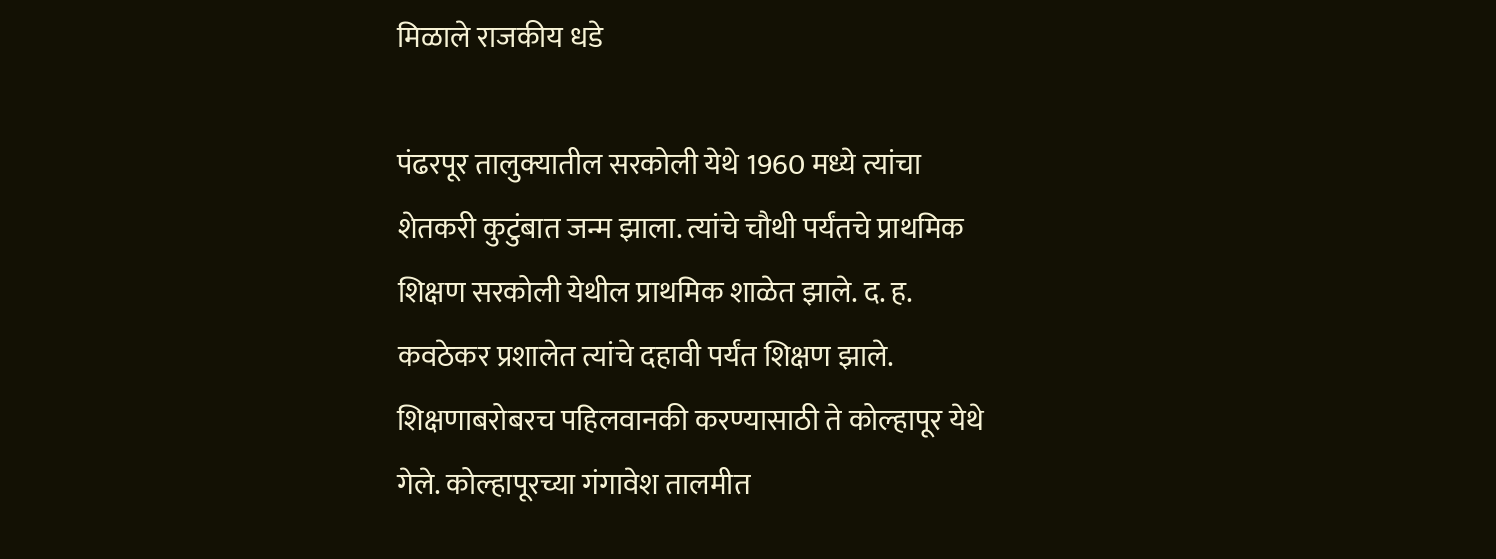मिळाले राजकीय धडे

पंढरपूर तालुक्यातील सरकोली येथे 1960 मध्ये त्यांचा शेतकरी कुटुंबात जन्म झाला. त्यांचे चौथी पर्यंतचे प्राथमिक शिक्षण सरकोली येथील प्राथमिक शाळेत झाले. द. ह. कवठेकर प्रशालेत त्यांचे दहावी पर्यंत शिक्षण झाले. शिक्षणाबरोबरच पहिलवानकी करण्यासाठी ते कोल्हापूर येथे गेले. कोल्हापूरच्या गंगावेश तालमीत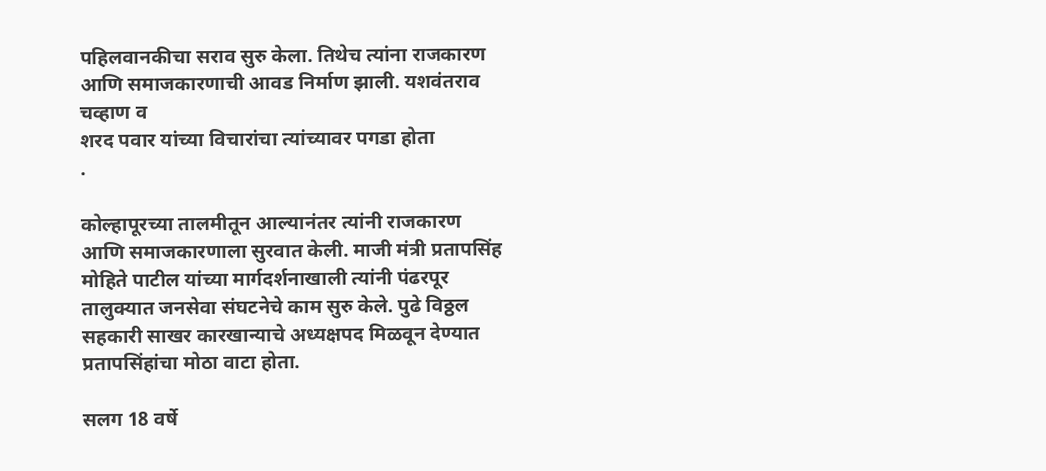पहिलवानकीचा सराव सुरु केला. तिथेच त्यांना राजकारण आणि समाजकारणाची आवड निर्माण झाली. यशवंतराव चव्हाण व
शरद पवार यांच्या विचारांचा त्यांच्यावर पगडा होता
.

कोल्हापूरच्या तालमीतून आल्यानंतर त्यांनी राजकारण आणि समाजकारणाला सुरवात केली. माजी मंत्री प्रतापसिंह मोहिते पाटील यांच्या मार्गदर्शनाखाली त्यांनी पंढरपूर तालुक्यात जनसेवा संघटनेचे काम सुरु केले. पुढे विठ्ठल सहकारी साखर कारखान्याचे अध्यक्षपद मिळवून देण्यात प्रतापसिंहांचा मोठा वाटा होता.

सलग 18 वर्षे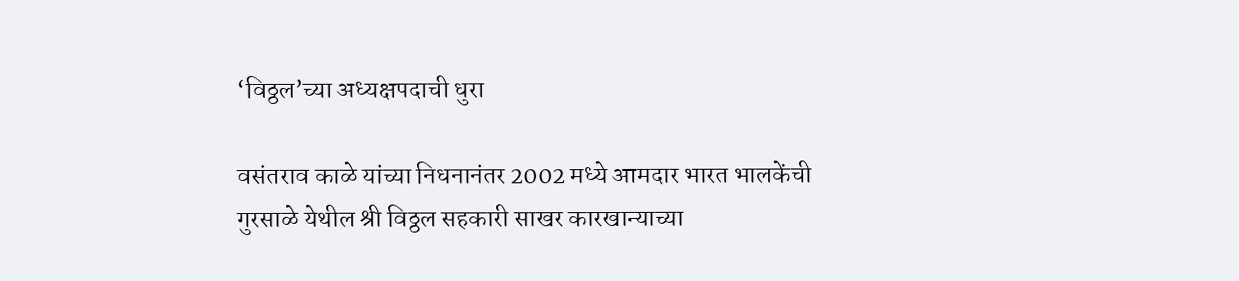‘विठ्ठल’च्या अध्यक्षपदाची धुरा

वसंतराव काळे यांच्या निधनानंतर 2002 मध्ये आमदार भारत भालकेंची गुरसाळे येथील श्री विठ्ठल सहकारी साखर कारखान्याच्या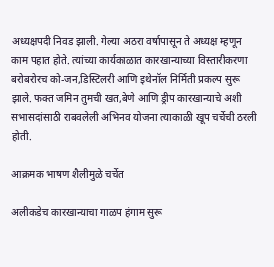अध्यक्षपदी निवड झाली. गेल्या अठरा वर्षापासून ते अध्यक्ष म्हणून काम पहात होते. त्यांच्या कार्यकाळात कारखान्याच्या विस्तारीकरणा बरोबरोरच को-जन,डिस्टिलरी आणि इथेनॉल निर्मिती प्रकल्प सुरू झाले. फक्त जमिन तुमची खत,बेणे आणि ड्रीप कारखान्याचे अशी सभासदांसाठी राबवलेली अभिनव योजना त्याकाळी खूप चर्चेची ठरली होती.

आक्रमक भाषण शैलीमुळे चर्चेत

अलीकडेच कारखान्याचा गाळप हंगाम सुरू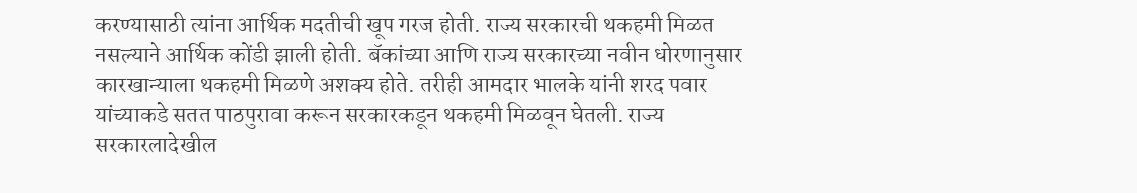करण्यासाठी त्यांना आर्थिक मदतीची खूप गरज होती. राज्य सरकारची थकहमी मिळत नसल्याने आर्थिक कोंडी झाली होती. बॅकांच्या आणि राज्य सरकारच्या नवीन धोरणानुसार कारखान्याला थकहमी मिळणे अशक्य होते. तरीही आमदार भालके यांनी शरद पवार यांच्याकडे सतत पाठपुरावा करून सरकारकडून थकहमी मिळवून घेतली. राज्य सरकारलादेखील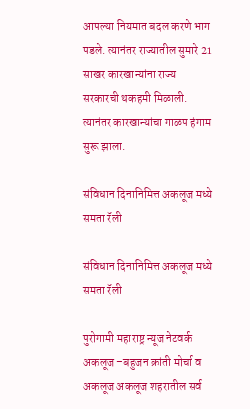आपल्या नियमात बदल करणे भाग पडले. त्यानंतर राज्यातील सुमारे 21 साखर कारखान्यांना राज्य सरकारची थकहमी मिळाली. त्यानंतर कारखान्यांचा गाळप हंगाम सुरू झाला.

संविधान दिनानिमित्त अकलूज मध्ये समता रॅली

संविधान दिनानिमित्त अकलूज मध्ये समता रॅली

पुरोगामी महाराष्ट्र न्यूज नेटवर्क अकलूज –बहुजन क्रांती मोर्चा व अकलूज अकलूज शहरातील सर्व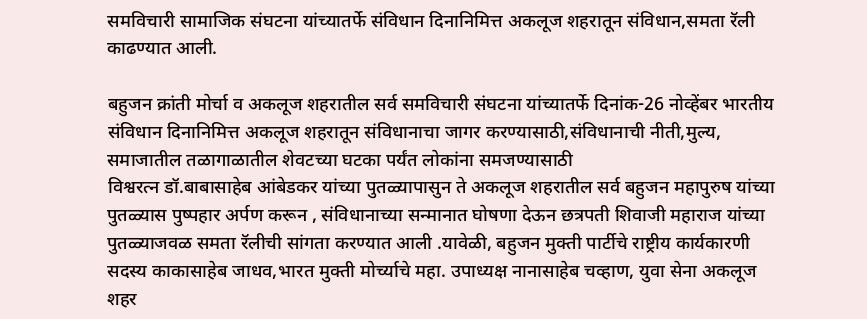समविचारी सामाजिक संघटना यांच्यातर्फे संविधान दिनानिमित्त अकलूज शहरातून संविधान,समता रॅली काढण्यात आली.

बहुजन क्रांती मोर्चा व अकलूज शहरातील सर्व समविचारी संघटना यांच्यातर्फे दिनांक-26 नोव्हेंबर भारतीय संविधान दिनानिमित्त अकलूज शहरातून संविधानाचा जागर करण्यासाठी,संविधानाची नीती,मुल्य, समाजातील तळागाळातील शेवटच्या घटका पर्यंत लोकांना समजण्यासाठी
विश्वरत्न डॉ.बाबासाहेब आंबेडकर यांच्या पुतळ्यापासुन ते अकलूज शहरातील सर्व बहुजन महापुरुष यांच्या पुतळ्यास पुष्पहार अर्पण करून , संविधानाच्या सन्मानात घोषणा देऊन छत्रपती शिवाजी महाराज यांच्या पुतळ्याजवळ समता रॅलीची सांगता करण्यात आली .यावेळी, बहुजन मुक्ती पार्टीचे राष्ट्रीय कार्यकारणी सदस्य काकासाहेब जाधव,भारत मुक्ती मोर्च्याचे महा. उपाध्यक्ष नानासाहेब चव्हाण, युवा सेना अकलूज शहर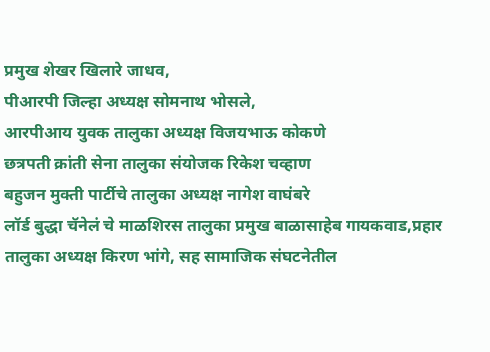प्रमुख शेखर खिलारे जाधव,
पीआरपी जिल्हा अध्यक्ष सोमनाथ भोसले,
आरपीआय युवक तालुका अध्यक्ष विजयभाऊ कोकणे
छत्रपती क्रांती सेना तालुका संयोजक रिकेश चव्हाण
बहुजन मुक्ती पार्टीचे तालुका अध्यक्ष नागेश वाघंबरे
लॉर्ड बुद्धा चॅनेलं चे माळशिरस तालुका प्रमुख बाळासाहेब गायकवाड,प्रहार तालुका अध्यक्ष किरण भांगे, सह सामाजिक संघटनेतील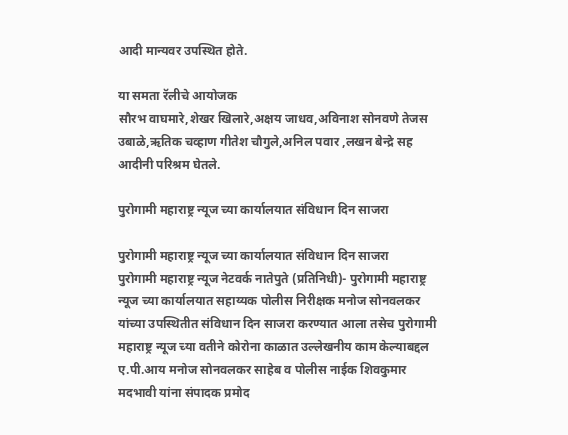आदी मान्यवर उपस्थित होते.

या समता रॅलीचे आयोजक
सौरभ वाघमारे,शेखर खिलारे,अक्षय जाधव,अविनाश सोनवणे तेजस उबाळे,ऋतिक चव्हाण गीतेश चौगुले,अनिल पवार ,लखन बेन्द्रे सह आदीनी परिश्रम घेतले.

पुरोगामी महाराष्ट्र न्यूज च्या कार्यालयात संविधान दिन साजरा

पुरोगामी महाराष्ट्र न्यूज च्या कार्यालयात संविधान दिन साजरा
पुरोगामी महाराष्ट्र न्यूज नेटवर्क नातेपुते (प्रतिनिधी)- पुरोगामी महाराष्ट्र न्यूज च्या कार्यालयात सहाय्यक पोलीस निरीक्षक मनोज सोनवलकर यांच्या उपस्थितीत संविधान दिन साजरा करण्यात आला तसेच पुरोगामी महाराष्ट्र न्यूज च्या वतीने कोरोना काळात उल्लेखनीय काम केल्याबद्दल ए.पी.आय मनोज सोनवलकर साहेब व पोलीस नाईक शिवकुमार मदभावी यांना संपादक प्रमोद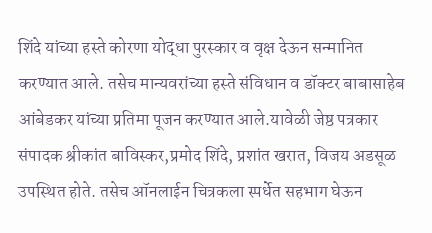शिंदे यांच्या हस्ते कोरणा योद्धा पुरस्कार व वृक्ष देऊन सन्मानित करण्यात आले. तसेच मान्यवरांच्या हस्ते संविधान व डॉक्टर बाबासाहेब आंबेडकर यांच्या प्रतिमा पूजन करण्यात आले.यावेळी जेष्ठ पत्रकार संपादक श्रीकांत बाविस्कर,प्रमोद शिंदे, प्रशांत खरात, विजय अडसूळ उपस्थित होते. तसेच ऑनलाईन चित्रकला स्पर्धेत सहभाग घेऊन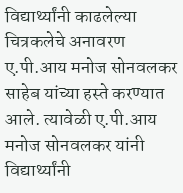विद्यार्थ्यांनी काढलेल्या चित्रकलेचे अनावरण ए.पी.आय मनोज सोनवलकर साहेब यांच्या हस्ते करण्यात आले. त्यावेळी ए.पी.आय मनोज सोनवलकर यांनी विद्यार्थ्यांनी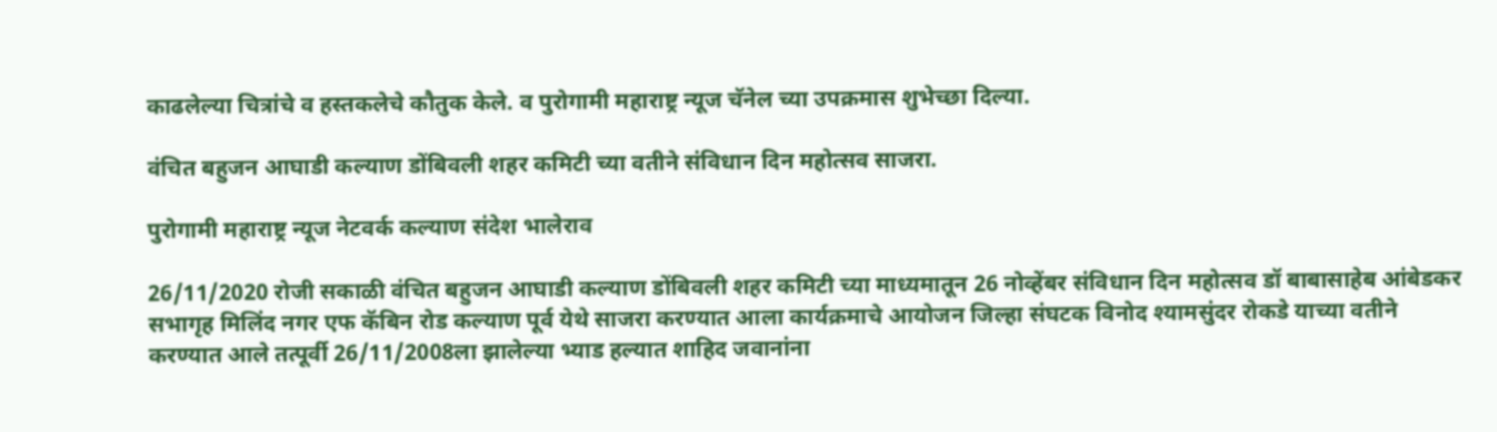काढलेल्या चित्रांचे व हस्तकलेचे कौतुक केले. व पुरोगामी महाराष्ट्र न्यूज चॅनेल च्या उपक्रमास शुभेच्छा दिल्या.

वंचित बहुजन आघाडी कल्याण डोंबिवली शहर कमिटी च्या वतीने संविधान दिन महोत्सव साजरा.

पुरोगामी महाराष्ट्र न्यूज नेटवर्क कल्याण संदेश भालेराव

26/11/2020 रोजी सकाळी वंचित बहुजन आघाडी कल्याण डोंबिवली शहर कमिटी च्या माध्यमातून 26 नोव्हेंबर संविधान दिन महोत्सव डॉ बाबासाहेब आंबेडकर सभागृह मिलिंद नगर एफ कॅबिन रोड कल्याण पूर्व येथे साजरा करण्यात आला कार्यक्रमाचे आयोजन जिल्हा संघटक विनोद श्यामसुंदर रोकडे याच्या वतीने करण्यात आले तत्पूर्वी 26/11/2008ला झालेल्या भ्याड हल्यात शाहिद जवानांना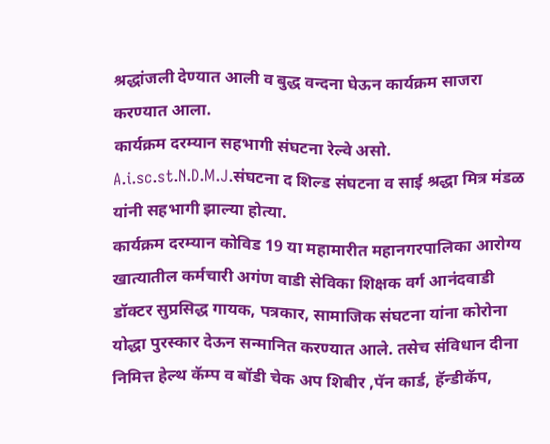श्रद्धांजली देण्यात आली व बुद्ध वन्दना घेऊन कार्यक्रम साजरा करण्यात आला.
कार्यक्रम दरम्यान सहभागी संघटना रेल्वे असो. A.i.sc.st.N.D.M.J.संघटना द शिल्ड संघटना व साई श्रद्धा मित्र मंडळ यांनी सहभागी झाल्या होत्या.
कार्यक्रम दरम्यान कोविड 19 या महामारीत महानगरपालिका आरोग्य खात्यातील कर्मचारी अगंण वाडी सेविका शिक्षक वर्ग आनंदवाडी डॉक्टर सुप्रसिद्ध गायक, पत्रकार, सामाजिक संघटना यांना कोरोना योद्धा पुरस्कार देऊन सन्मानित करण्यात आले. तसेच संविधान दीना निमित्त हेल्थ कॅम्प व बॉडी चेक अप शिबीर ,पॅन कार्ड, हॅन्डीकॅप,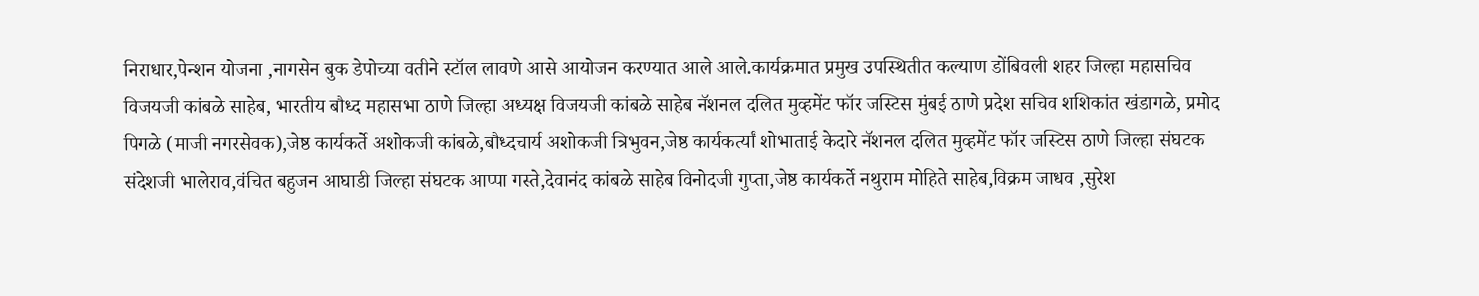निराधार,पेन्शन योजना ,नागसेन बुक डेपोच्या वतीने स्टॉल लावणे आसे आयोजन करण्यात आले आले.कार्यक्रमात प्रमुख उपस्थितीत कल्याण डोंबिवली शहर जिल्हा महासचिव विजयजी कांबळे साहेब, भारतीय बौध्द महासभा ठाणे जिल्हा अध्यक्ष विजयजी कांबळे साहेब नॅशनल दलित मुव्हमेंट फॉर जस्टिस मुंबई ठाणे प्रदेश सचिव शशिकांत खंडागळे, प्रमोद पिगळे (माजी नगरसेवक),जेष्ठ कार्यकर्ते अशोकजी कांबळे,बौध्दचार्य अशोकजी त्रिभुवन,जेष्ठ कार्यकर्त्यां शोभाताई केदारे नॅशनल दलित मुव्हमेंट फॉर जस्टिस ठाणे जिल्हा संघटक संदेशजी भालेराव,वंचित बहुजन आघाडी जिल्हा संघटक आप्पा गस्ते,देवानंद कांबळे साहेब विनोदजी गुप्ता,जेष्ठ कार्यकर्ते नथुराम मोहिते साहेब,विक्रम जाधव ,सुरेश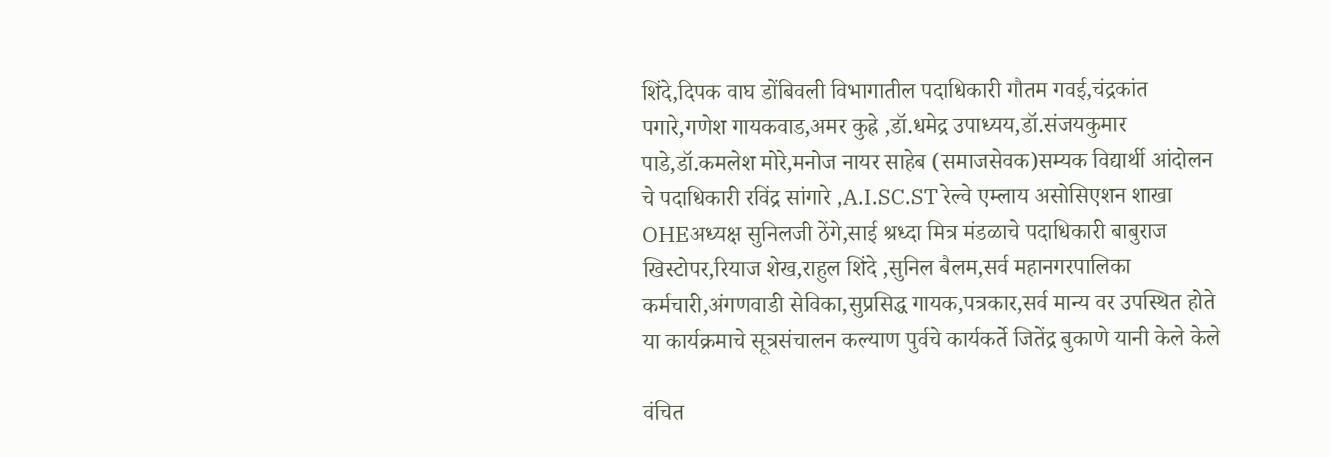शिंदे,दिपक वाघ डोंबिवली विभागातील पदाधिकारी गौतम गवई,चंद्रकांत पगारे,गणेश गायकवाड,अमर कुह्रे ,डॉ.धमेद्र उपाध्यय,डॉ.संजयकुमार पाडे,डॉ.कमलेश मोरे,मनोज नायर साहेब (समाजसेवक)सम्यक विद्यार्थी आंदोलन चे पदाधिकारी रविंद्र सांगारे ,A.I.SC.ST रेल्वे एम्लाय असोसिएशन शाखा OHEअध्यक्ष सुनिलजी ठेंगे,साई श्रध्दा मित्र मंडळाचे पदाधिकारी बाबुराज खिस्टोपर,रियाज शेख,राहुल शिंदे ,सुनिल बैलम,सर्व महानगरपालिका कर्मचारी,अंगणवाडी सेविका,सुप्रसिद्ध गायक,पत्रकार,सर्व मान्य वर उपस्थित होते या कार्यक्रमाचे सूत्रसंचालन कल्याण पुर्वचे कार्यकर्ते जितेंद्र बुकाणे यानी केले केले

वंचित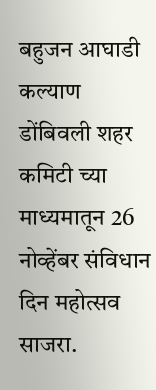बहुजन आघाडी कल्याण डोंबिवली शहर कमिटी च्या माध्यमातून 26 नोव्हेंबर संविधान दिन महोत्सव साजरा.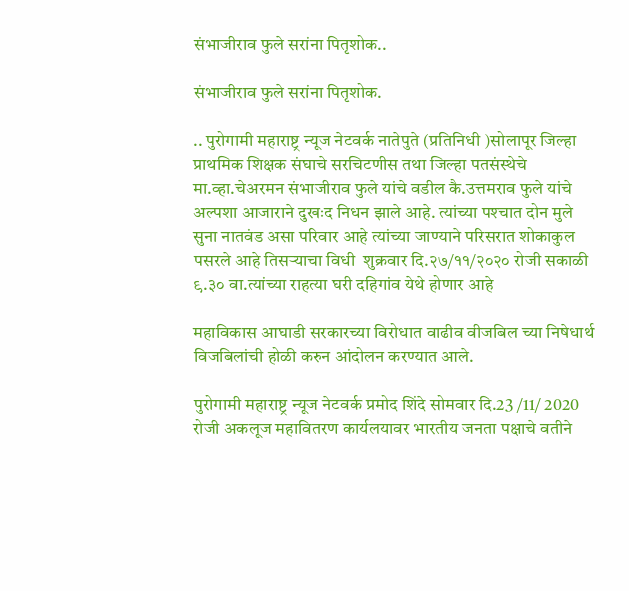संभाजीराव फुले सरांना पितृशोक..

संभाजीराव फुले सरांना पितृशोक.

.. पुरोगामी महाराष्ट्र न्यूज नेटवर्क नातेपुते (प्रतिनिधी )सोलापूर जिल्हा प्राथमिक शिक्षक संघाचे सरचिटणीस तथा जिल्हा पतसंस्थेचे मा.व्हा.चेअरमन संभाजीराव फुले यांचे वडील कै.उत्तमराव फुले यांचे अल्पशा आजाराने दुखःद निधन झाले आहे. त्यांच्या पश्‍चात दोन मुले सुना नातवंड असा परिवार आहे त्यांच्या जाण्याने परिसरात शोकाकुल पसरले आहे तिसऱ्याचा विधी  शुक्रवार दि.२७/११/२०२० रोजी सकाळी ९.३० वा.त्यांच्या राहत्या घरी दहिगांव येथे होणार आहे

महाविकास आघाडी सरकारच्या विरोधात वाढीव वीजबिल च्या निषेधार्थ विजबिलांची होळी करुन आंदोलन करण्यात आले.

पुरोगामी महाराष्ट्र न्यूज नेटवर्क प्रमोद शिंदे सोमवार दि.23 /11/ 2020 रोजी अकलूज महावितरण कार्यलयावर भारतीय जनता पक्षाचे वतीने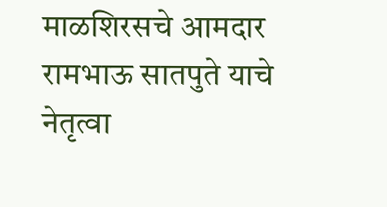माळशिरसचे आमदार रामभाऊ सातपुते याचे नेतृत्वा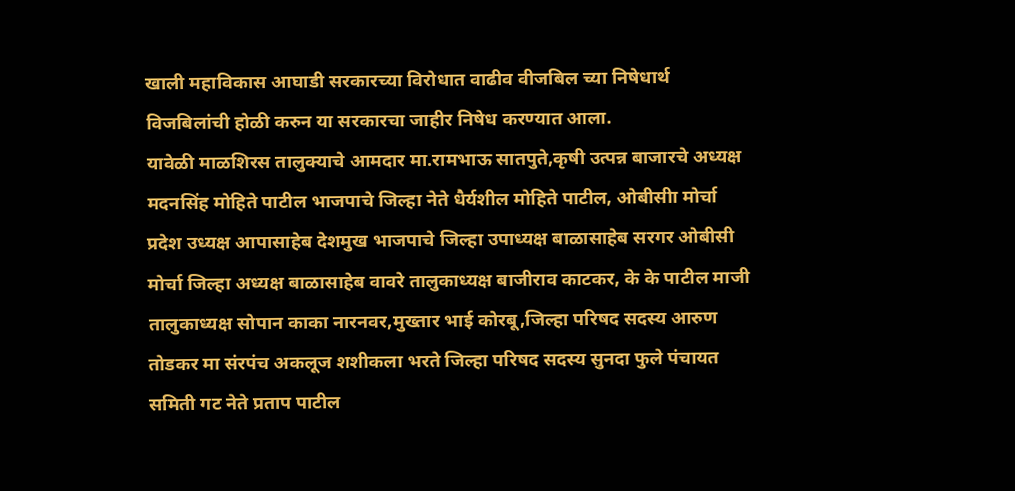खाली महाविकास आघाडी सरकारच्या विरोधात वाढीव वीजबिल च्या निषेधार्थ विजबिलांची होळी करुन या सरकारचा जाहीर निषेध करण्यात आला.
यावेळी माळशिरस तालुक्याचे आमदार मा.रामभाऊ सातपुते,कृषी उत्पन्न बाजारचे अध्यक्ष मदनसिंह मोहिते पाटील भाजपाचे जिल्हा नेते धैर्यशील मोहिते पाटील, ओबीसीा मोर्चा प्रदेश उध्यक्ष आपासाहेब देशमुख भाजपाचे जिल्हा उपाध्यक्ष बाळासाहेब सरगर ओबीसी मोर्चा जिल्हा अध्यक्ष बाळासाहेब वावरे तालुकाध्यक्ष बाजीराव काटकर, के के पाटील माजी तालुकाध्यक्ष सोपान काका नारनवर,मुख्तार भाई कोरबू,जिल्हा परिषद सदस्य आरुण तोडकर मा संरपंच अकलूज शशीकला भरते जिल्हा परिषद सदस्य सुनदा फुले पंचायत समिती गट नेते प्रताप पाटील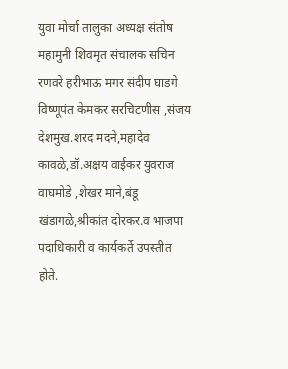युवा मोर्चा तालुका अध्यक्ष संतोष महामुनी शिवमृत संचालक सचिन रणवरे हरीभाऊ मगर संदीप घाडगे विष्णूपंत केमकर सरचिटणीस ,संजय देशमुख.शरद मदने,महादेव कावळे,डॉ.अक्षय वाईकर युवराज वाघमोडे ,शेखर माने,बंडू खंडागळे,श्रीकांत दोरकर.व भाजपा पदाधिकारी व कार्यकर्ते उपस्तीत होते.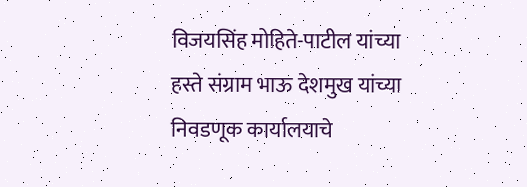विजयसिंह मोहिते-पाटील यांच्या हस्ते संग्राम भाऊ देशमुख यांच्या निवडणूक कार्यालयाचे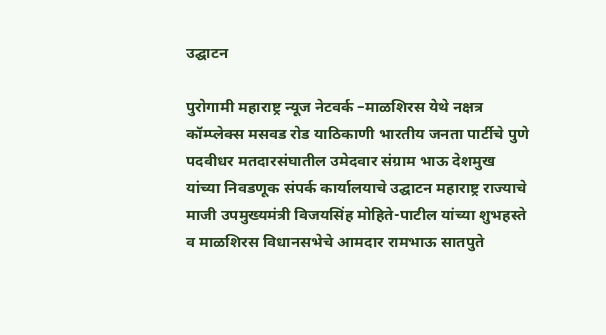उद्घाटन

पुरोगामी महाराष्ट्र न्यूज नेटवर्क –माळशिरस येथे नक्षत्र कॉम्प्लेक्स मसवड रोड याठिकाणी भारतीय जनता पार्टीचे पुणे पदवीधर मतदारसंघातील उमेदवार संग्राम भाऊ देशमुख यांच्या निवडणूक संपर्क कार्यालयाचे उद्घाटन महाराष्ट्र राज्याचे माजी उपमुख्यमंत्री विजयसिंह मोहिते-पाटील यांच्या शुभहस्ते व माळशिरस विधानसभेचे आमदार रामभाऊ सातपुते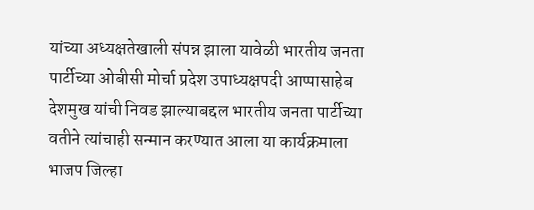यांच्या अध्यक्षतेखाली संपन्न झाला यावेळी भारतीय जनता पार्टीच्या ओबीसी मोर्चा प्रदेश उपाध्यक्षपदी आप्पासाहेब देशमुख यांची निवड झाल्याबद्दल भारतीय जनता पार्टीच्या वतीने त्यांचाही सन्मान करण्यात आला या कार्यक्रमाला भाजप जिल्हा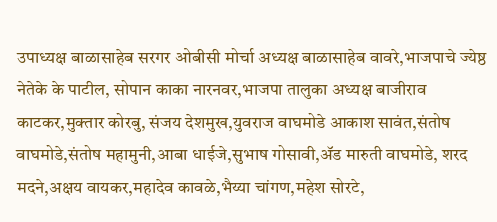उपाध्यक्ष बाळासाहेब सरगर ओबीसी मोर्चा अध्यक्ष बाळासाहेब वावरे,भाजपाचे ज्येष्ठ नेतेके के पाटील, सोपान काका नारनवर,भाजपा तालुका अध्यक्ष बाजीराव काटकर,मुक्तार कोरबु, संजय देशमुख,युवराज वाघमोडे आकाश सावंत,संतोष वाघमोडे,संतोष महामुनी,आबा धाईजे,सुभाष गोसावी,ॲड मारुती वाघमोडे, शरद मदने,अक्षय वायकर,महादेव कावळे,भैय्या चांगण,महेश सोरटे,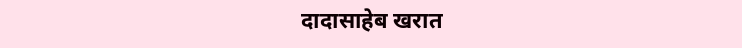दादासाहेब खरात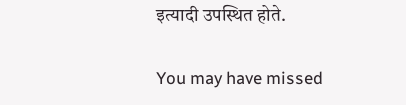इत्यादी उपस्थित होते.

You may have missed